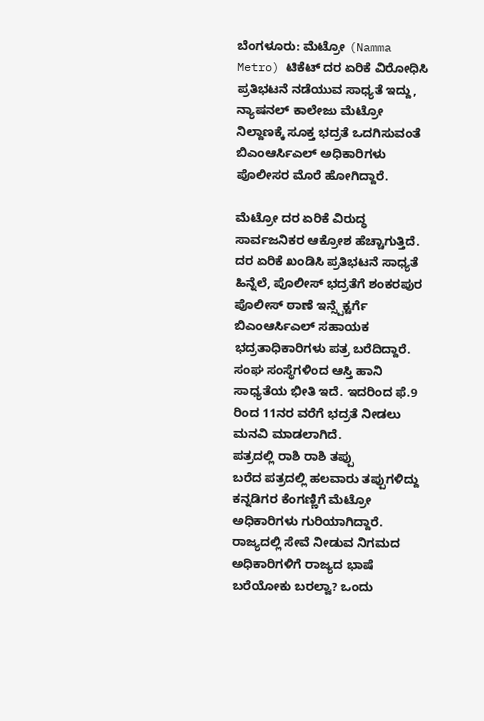ಬೆಂಗಳೂರು: ಮೆಟ್ರೋ (Namma Metro) ಟಿಕೆಟ್ ದರ ಏರಿಕೆ ವಿರೋಧಿಸಿ ಪ್ರತಿಭಟನೆ ನಡೆಯುವ ಸಾಧ್ಯತೆ ಇದ್ದು, ನ್ಯಾಷನಲ್ ಕಾಲೇಜು ಮೆಟ್ರೋ ನಿಲ್ದಾಣಕ್ಕೆ ಸೂಕ್ತ ಭದ್ರತೆ ಒದಗಿಸುವಂತೆ ಬಿಎಂಆರ್ಸಿಎಲ್ ಅಧಿಕಾರಿಗಳು ಪೊಲೀಸರ ಮೊರೆ ಹೋಗಿದ್ದಾರೆ.

ಮೆಟ್ರೋ ದರ ಏರಿಕೆ ವಿರುದ್ಧ ಸಾರ್ವಜನಿಕರ ಆಕ್ರೋಶ ಹೆಚ್ಚಾಗುತ್ತಿದೆ. ದರ ಏರಿಕೆ ಖಂಡಿಸಿ ಪ್ರತಿಭಟನೆ ಸಾಧ್ಯತೆ ಹಿನ್ನೆಲೆ, ಪೊಲೀಸ್ ಭದ್ರತೆಗೆ ಶಂಕರಪುರ ಪೊಲೀಸ್ ಠಾಣೆ ಇನ್ಸ್ಪೆಕ್ಟರ್ಗೆ ಬಿಎಂಆರ್ಸಿಎಲ್ ಸಹಾಯಕ ಭದ್ರತಾಧಿಕಾರಿಗಳು ಪತ್ರ ಬರೆದಿದ್ದಾರೆ. ಸಂಘ ಸಂಸ್ಥೆಗಳಿಂದ ಆಸ್ತಿ ಹಾನಿ ಸಾಧ್ಯತೆಯ ಭೀತಿ ಇದೆ. ಇದರಿಂದ ಫೆ.9 ರಿಂದ 11ನರ ವರೆಗೆ ಭದ್ರತೆ ನೀಡಲು ಮನವಿ ಮಾಡಲಾಗಿದೆ.
ಪತ್ರದಲ್ಲಿ ರಾಶಿ ರಾಶಿ ತಪ್ಪು
ಬರೆದ ಪತ್ರದಲ್ಲಿ ಹಲವಾರು ತಪ್ಪುಗಳಿದ್ದು ಕನ್ನಡಿಗರ ಕೆಂಗಣ್ಣಿಗೆ ಮೆಟ್ರೋ ಅಧಿಕಾರಿಗಳು ಗುರಿಯಾಗಿದ್ದಾರೆ. ರಾಜ್ಯದಲ್ಲಿ ಸೇವೆ ನೀಡುವ ನಿಗಮದ ಅಧಿಕಾರಿಗಳಿಗೆ ರಾಜ್ಯದ ಭಾಷೆ ಬರೆಯೋಕು ಬರಲ್ವಾ? ಒಂದು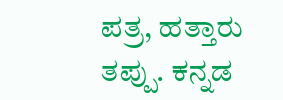ಪತ್ರ, ಹತ್ತಾರು ತಪ್ಪು. ಕನ್ನಡ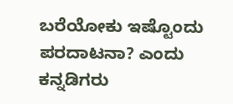ಬರೆಯೋಕು ಇಷ್ಟೊಂದು ಪರದಾಟನಾ? ಎಂದು ಕನ್ನಡಿಗರು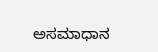ಅಸಮಾಧಾನ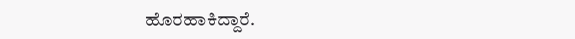ಹೊರಹಾಕಿದ್ದಾರೆ.